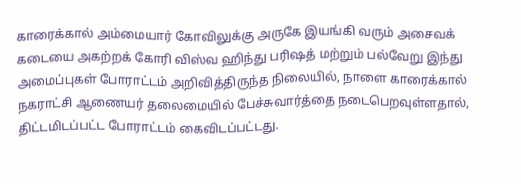காரைக்கால் அம்மையார் கோவிலுக்கு அருகே இயங்கி வரும் அசைவக் கடையை அகற்றக் கோரி விஸ்வ ஹிந்து பரிஷத் மற்றும் பல்வேறு இந்து அமைப்புகள் போராட்டம் அறிவித்திருந்த நிலையில், நாளை காரைக்கால் நகராட்சி ஆணையர் தலைமையில் பேச்சுவார்த்தை நடைபெறவுள்ளதால், திட்டமிடப்பட்ட போராட்டம் கைவிடப்பட்டது.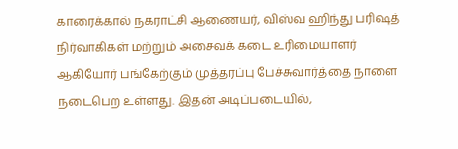காரைக்கால் நகராட்சி ஆணையர், விஸ்வ ஹிந்து பரிஷத் நிர்வாகிகள் மற்றும் அசைவக் கடை உரிமையாளர் ஆகியோர் பங்கேற்கும் முத்தரப்பு பேச்சுவார்த்தை நாளை நடைபெற உள்ளது. இதன் அடிப்படையில்,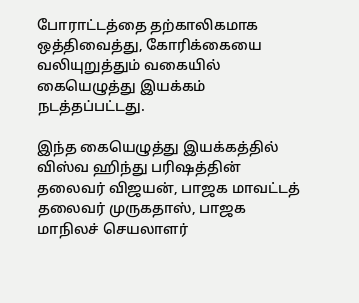போராட்டத்தை தற்காலிகமாக ஒத்திவைத்து, கோரிக்கையை வலியுறுத்தும் வகையில் கையெழுத்து இயக்கம் நடத்தப்பட்டது.

இந்த கையெழுத்து இயக்கத்தில் விஸ்வ ஹிந்து பரிஷத்தின் தலைவர் விஜயன், பாஜக மாவட்டத் தலைவர் முருகதாஸ், பாஜக மாநிலச் செயலாளர்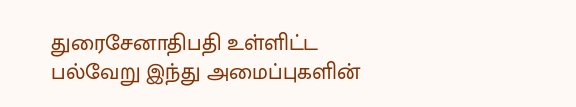துரைசேனாதிபதி உள்ளிட்ட பல்வேறு இந்து அமைப்புகளின்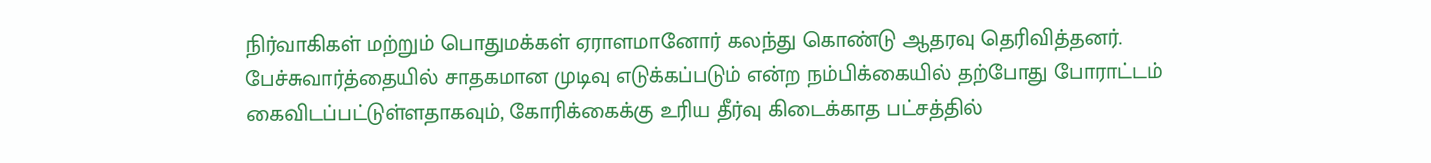நிர்வாகிகள் மற்றும் பொதுமக்கள் ஏராளமானோர் கலந்து கொண்டு ஆதரவு தெரிவித்தனர்.
பேச்சுவார்த்தையில் சாதகமான முடிவு எடுக்கப்படும் என்ற நம்பிக்கையில் தற்போது போராட்டம் கைவிடப்பட்டுள்ளதாகவும், கோரிக்கைக்கு உரிய தீர்வு கிடைக்காத பட்சத்தில்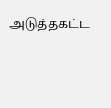அடுத்தகட்ட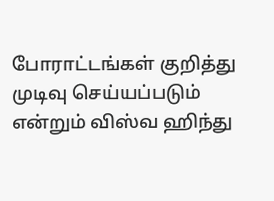போராட்டங்கள் குறித்து முடிவு செய்யப்படும் என்றும் விஸ்வ ஹிந்து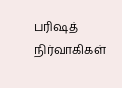பரிஷத் நிர்வாகிகள்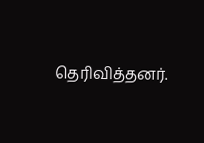தெரிவித்தனர்.